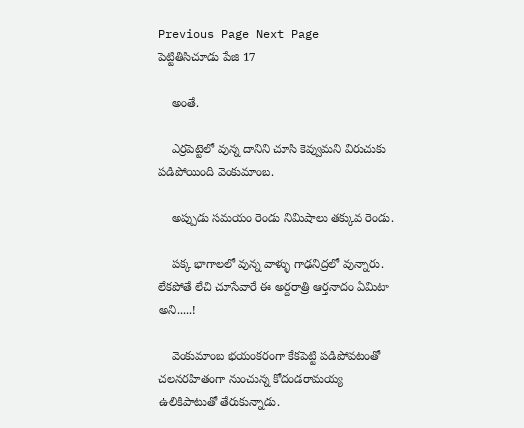Previous Page Next Page
పెట్టితిసిచూడు పేజి 17

    అంతే.

    ఎర్రపెట్టెలో వున్న దానిని చూసి కెవ్వుమని విరుచుకు పడిపోయింది వెంకుమాంబ.

    అప్పుడు సమయం రెండు నిమిషాలు తక్కువ రెండు.

    పక్క భాగాలలో వున్న వాళ్ళు గాఢనిద్రలో వున్నారు. లేకపోతే లేచి చూసేవారే ఈ అర్దరాత్రి ఆర్తనాదం ఏమిటా అని.....!

    వెంకుమాంబ భయంకరంగా కేకపెట్టి పడిపోవటంతో చలనరహితంగా నుంచున్న కోదండరామయ్య ఉలికిపాటుతో తేరుకున్నాడు.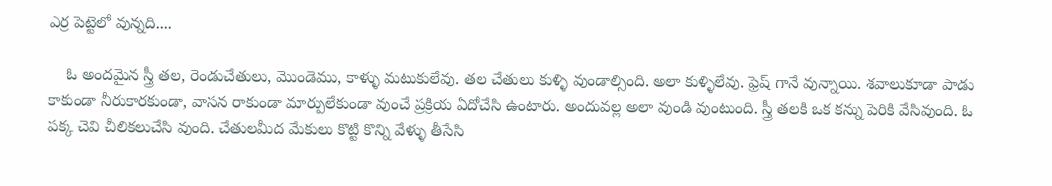ఎర్ర పెట్టెలో వున్నది....

    ఓ అందమైన స్త్రీ తల, రెండుచేతులు, మొండెము, కాళ్ళు మటుకులేవు. తల చేతులు కుళ్ళి వుండాల్సింది. అలా కుళ్ళిలేవు. ఫ్రెష్ గానే వున్నాయి. శవాలుకూడా పాడు కాకుండా నీరుకారకుండా, వాసన రాకుండా మార్పులేకుండా వుంచే ప్రక్రియ ఏదోచేసి ఉంటారు. అందువల్ల అలా వుండి వుంటుంది. స్త్రీ తలకి ఒక కన్ను పెరికి వేసివుంది. ఓ పక్క చెవి చీలికలుచేసి వుంది. చేతులమీద మేకులు కొట్టి కొన్ని వేళ్ళు తీసేసి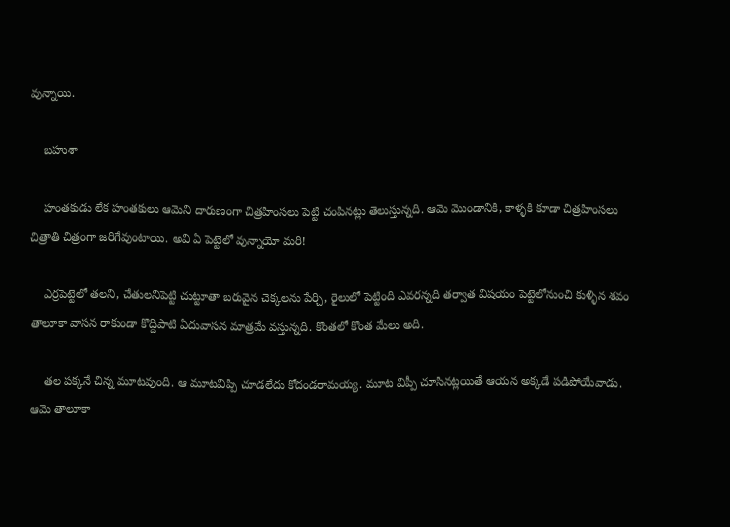వున్నాయి.

    బహుశా

    హంతకుడు లేక హంతకులు ఆమెని దారుణంగా చిత్రహింసలు పెట్టి చంపినట్లు తెలుస్తున్నది. ఆమె మొండానికి, కాళ్ళకి కూడా చిత్రహింసలు చిత్రాతి చిత్రంగా జరిగేవుంటాయి. అవి ఏ పెట్టెలో వున్నాయో మరి!

    ఎర్రపెట్టెలో తలని, చేతులనిపెట్టి చుట్టూతా బరువైన చెక్కలను పేర్చి, రైలులో పెట్టింది ఎవరన్నది తర్వాత విషయం పెట్టెలోనుంచి కుళ్ళిన శవం తాలూకా వాసన రాకుండా కొద్దిపాటి ఏదువాసన మాత్రమే వస్తున్నది. కొంతలో కొంత మేలు అది.

    తల పక్కనే చిన్న మూటవుంది. ఆ మూటవిప్పి చూడలేదు కోదండరామయ్య. మూట విప్పీ చూసినట్లయితే ఆయన అక్కడే పడిపోయేవాడు. ఆమె తాలూకా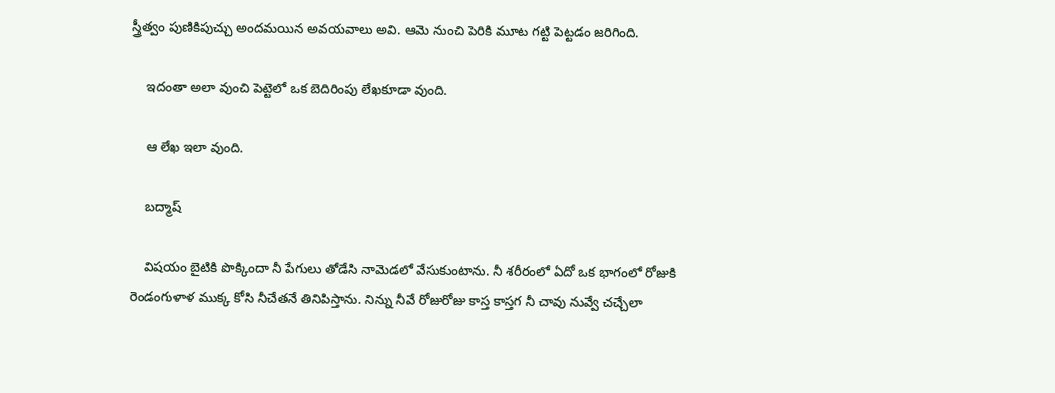స్త్రీత్వం పుణికిపుచ్చు అందమయిన అవయవాలు అవి. ఆమె నుంచి పెరికి మూట గట్టి పెట్టడం జరిగింది.

    ఇదంతా అలా వుంచి పెట్టెలో ఒక బెదిరింపు లేఖకూడా వుంది.

    ఆ లేఖ ఇలా వుంది.

    బద్మాష్

    విషయం బైటికి పొక్కిందా నీ పేగులు తోడేసి నామెడలో వేసుకుంటాను. నీ శరీరంలో ఏదో ఒక భాగంలో రోజుకి రెండంగుళాళ ముక్క కోసి నీచేతనే తినిపిస్తాను. నిన్ను నీవే రోజురోజు కాస్త కాస్తగ నీ చావు నువ్వే చచ్చేలా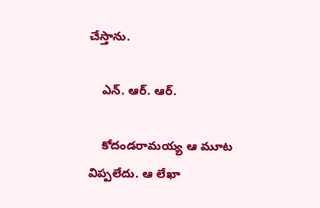చేస్తాను.

    ఎన్. ఆర్. ఆర్.

    కోదండరామయ్య ఆ మూట విప్పలేదు. ఆ లేఖా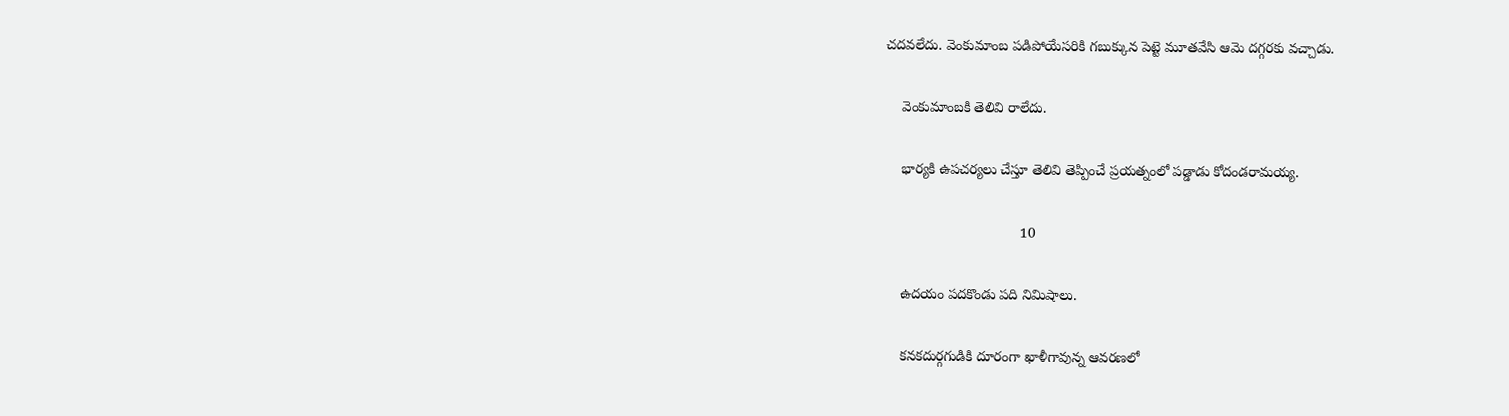చదవలేదు. వెంకుమాంబ పడిపోయేసరికి గబుక్కున పెట్టె మూతవేసి ఆమె దగ్గరకు వచ్చాడు.

    వెంకుమాంబకి తెలివి రాలేదు.

    భార్యకి ఉపచర్యలు చేస్తూ తెలివి తెప్పించే ప్రయత్నంలో పడ్డాడు కోదండరామయ్య.

                                  10

    ఉదయం పదకొండు పది నిమిషాలు.

    కనకదుర్గగుడికి దూరంగా ఖాళీగావున్న ఆవరణలో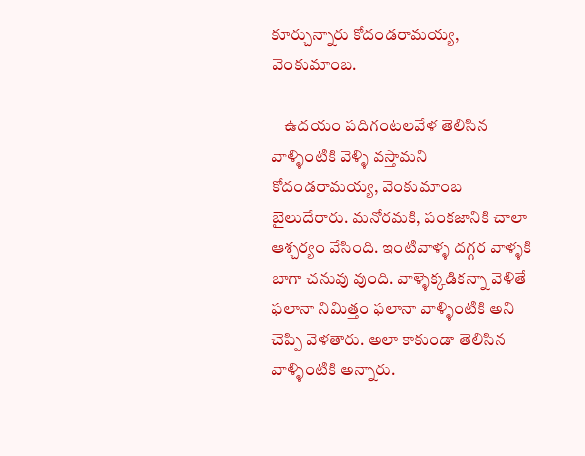కూర్చున్నారు కోదండరామయ్య, వెంకుమాంబ.

    ఉదయం పదిగంటలవేళ తెలిసిన వాళ్ళింటికి వెళ్ళి వస్తామని కోదండరామయ్య, వెంకుమాంబ బైలుదేరారు. మనోరమకి, పంకజానికి చాలా ఆశ్చర్యం వేసింది. ఇంటివాళ్ళ దగ్గర వాళ్ళకి బాగా చనువు వుంది. వాళ్ళెక్కడికన్నా వెళితే ఫలానా నిమిత్తం ఫలానా వాళ్ళింటికి అని చెప్పి వెళతారు. అలా కాకుండా తెలిసిన వాళ్ళింటికి అన్నారు.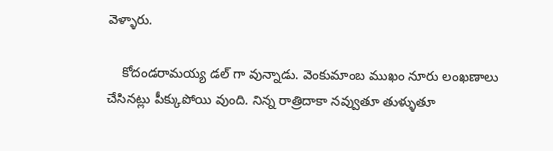వెళ్ళారు.

    కోదండరామయ్య డల్ గా వున్నాడు. వెంకుమాంబ ముఖం నూరు లంఖణాలు చేసినట్లు పీక్కుపోయి వుంది. నిన్న రాత్రిదాకా నవ్వుతూ తుళ్ళుతూ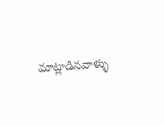మాట్లాడినవాళ్ళు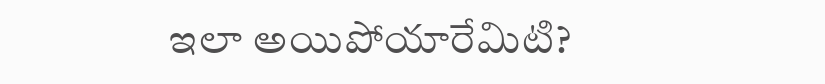ఇలా అయిపోయారేమిటి?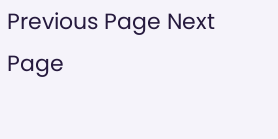Previous Page Next Page